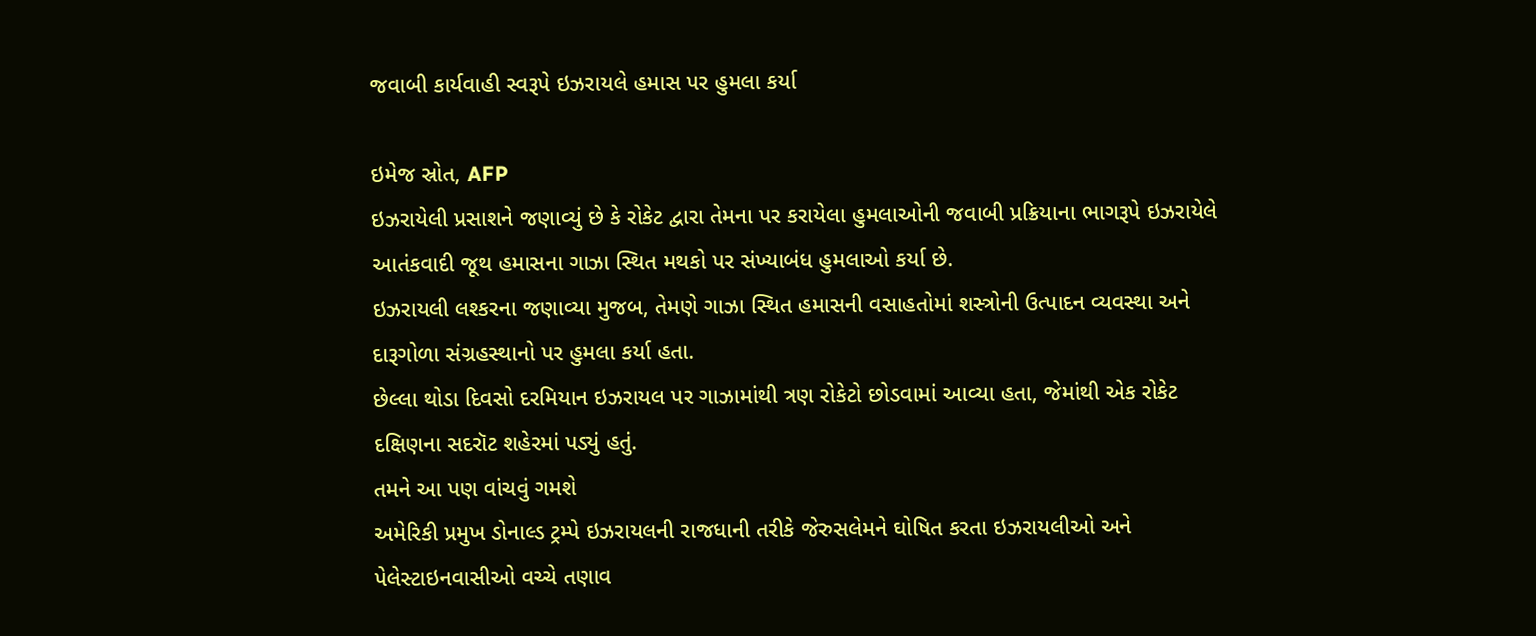જવાબી કાર્યવાહી સ્વરૂપે ઇઝરાયલે હમાસ પર હુમલા કર્યા

ઇમેજ સ્રોત, AFP
ઇઝરાયેલી પ્રસાશને જણાવ્યું છે કે રોકેટ દ્વારા તેમના પર કરાયેલા હુમલાઓની જવાબી પ્રક્રિયાના ભાગરૂપે ઇઝરાયેલે આતંકવાદી જૂથ હમાસના ગાઝા સ્થિત મથકો પર સંખ્યાબંધ હુમલાઓ કર્યા છે.
ઇઝરાયલી લશ્કરના જણાવ્યા મુજબ, તેમણે ગાઝા સ્થિત હમાસની વસાહતોમાં શસ્ત્રોની ઉત્પાદન વ્યવસ્થા અને દારૂગોળા સંગ્રહસ્થાનો પર હુમલા કર્યા હતા.
છેલ્લા થોડા દિવસો દરમિયાન ઇઝરાયલ પર ગાઝામાંથી ત્રણ રોકેટો છોડવામાં આવ્યા હતા, જેમાંથી એક રોકેટ દક્ષિણના સદરૉટ શહેરમાં પડ્યું હતું.
તમને આ પણ વાંચવું ગમશે
અમેરિકી પ્રમુખ ડોનાલ્ડ ટ્રમ્પે ઇઝરાયલની રાજધાની તરીકે જેરુસલેમને ઘોષિત કરતા ઇઝરાયલીઓ અને પેલેસ્ટાઇનવાસીઓ વચ્ચે તણાવ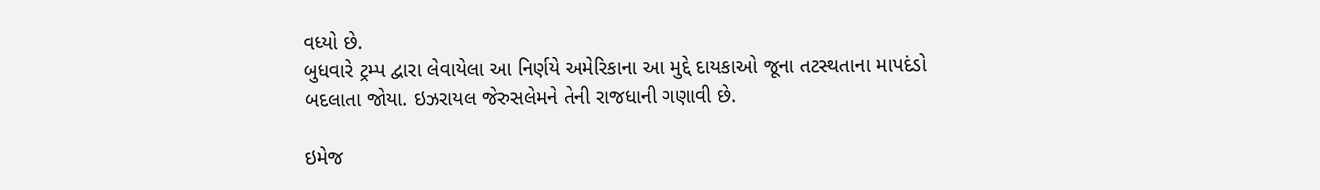વધ્યો છે.
બુધવારે ટ્રમ્પ દ્વારા લેવાયેલા આ નિર્ણયે અમેરિકાના આ મુદ્દે દાયકાઓ જૂના તટસ્થતાના માપદંડો બદલાતા જોયા. ઇઝરાયલ જેરુસલેમને તેની રાજધાની ગણાવી છે.

ઇમેજ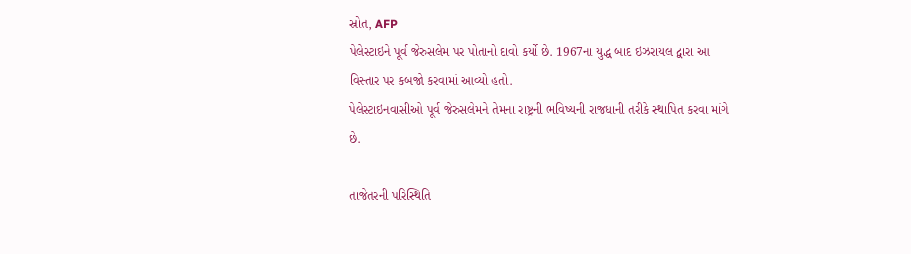સ્રોત, AFP
પેલેસ્ટાઇને પૂર્વ જેરુસલેમ પર પોતાનો દાવો કર્યો છે. 1967ના યુદ્ધ બાદ ઇઝરાયલ દ્વારા આ વિસ્તાર પર કબજો કરવામાં આવ્યો હતો.
પેલેસ્ટાઇનવાસીઓ પૂર્વ જેરુસલેમને તેમના રાષ્ટ્રની ભવિષ્યની રાજધાની તરીકે સ્થાપિત કરવા માંગે છે.

તાજેતરની પરિસ્થિતિ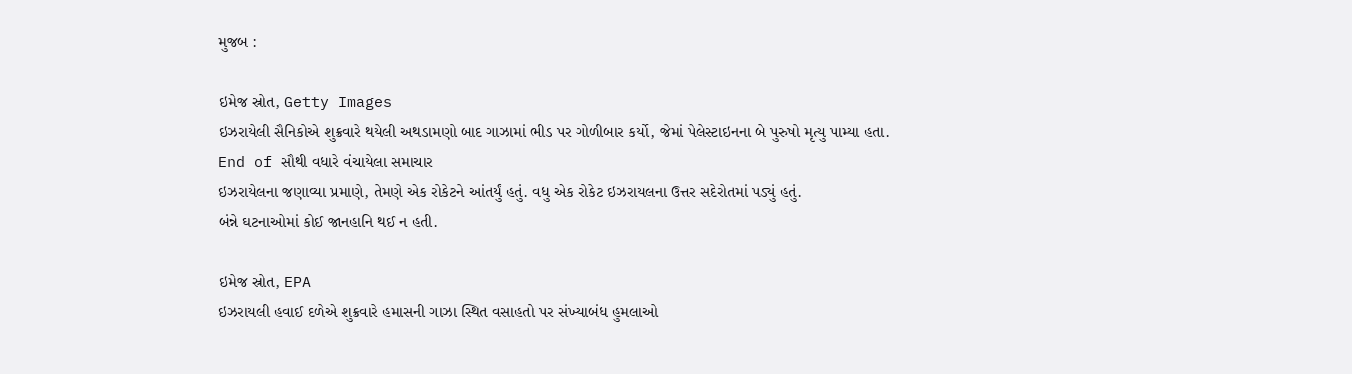મુજબ :

ઇમેજ સ્રોત, Getty Images
ઇઝરાયેલી સૈનિકોએ શુક્રવારે થયેલી અથડામણો બાદ ગાઝામાં ભીડ પર ગોળીબાર કર્યો, જેમાં પેલેસ્ટાઇનના બે પુરુષો મૃત્યુ પામ્યા હતા.
End of સૌથી વધારે વંચાયેલા સમાચાર
ઇઝરાયેલના જણાવ્યા પ્રમાણે, તેમણે એક રોકેટને આંતર્યું હતું. વધુ એક રોકેટ ઇઝરાયલના ઉત્તર સદેરોતમાં પડ્યું હતું.
બંન્ને ઘટનાઓમાં કોઈ જાનહાનિ થઈ ન હતી.

ઇમેજ સ્રોત, EPA
ઇઝરાયલી હવાઈ દળેએ શુક્રવારે હમાસની ગાઝા સ્થિત વસાહતો પર સંખ્યાબંધ હુમલાઓ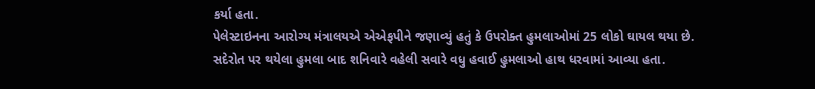કર્યા હતા.
પેલેસ્ટાઇનના આરોગ્ય મંત્રાલયએ એએફપીને જણાવ્યું હતું કે ઉપરોક્ત હુમલાઓમાં 25 લોકો ઘાયલ થયા છે.
સદેરોત પર થયેલા હુમલા બાદ શનિવારે વહેલી સવારે વધુ હવાઈ હુમલાઓ હાથ ધરવામાં આવ્યા હતા.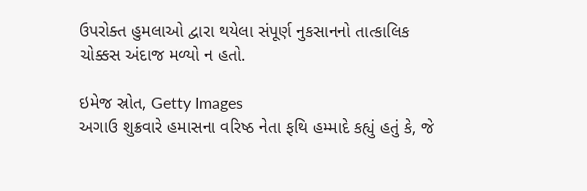ઉપરોક્ત હુમલાઓ દ્વારા થયેલા સંપૂર્ણ નુકસાનનો તાત્કાલિક ચોક્કસ અંદાજ મળ્યો ન હતો.

ઇમેજ સ્રોત, Getty Images
અગાઉ શુક્રવારે હમાસના વરિષ્ઠ નેતા ફથિ હમ્માદે કહ્યું હતું કે, જે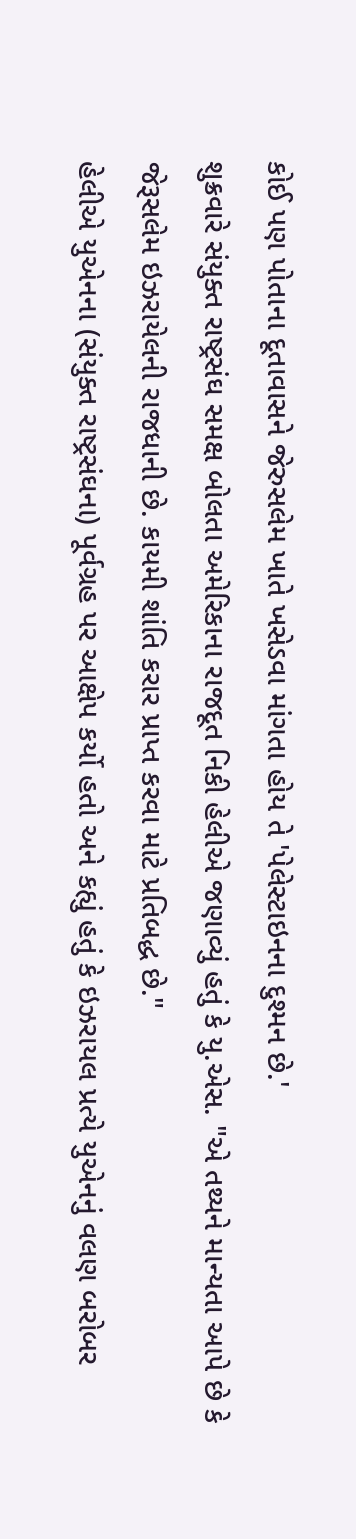કોઈ પણ પોતાના દૂતાવાસને જેરુસલેમ ખાતે ખસેડવા માંગતા હોય તે 'પેલેસ્ટાઇનના દુશ્મન છે.'
શુક્રવારે સંયુક્ત રાષ્ટ્રસંઘ સમક્ષ બોલતા અમેરિકાના રાજદૂત નિકી હેલીએ જણાવ્યું હતું કે યુ.એસ. "એ તથ્યને માન્યતા આપે છે કે જેરૂસલેમ ઇઝરાયેલની રાજધાની છે. કાયમી શાંતિ કરાર પ્રાપ્ત કરવા માટે પ્રતિબદ્ધ છે."
હેલીએ યુએનના (સંયુક્ત રાષ્ટ્રસંઘના) પૂર્વગ્રહ પર આક્ષેપ કર્યો હતો અને કહ્યું હતું કે ઇઝરાયલ પ્રત્યે યુએનનું વલણ બરોબર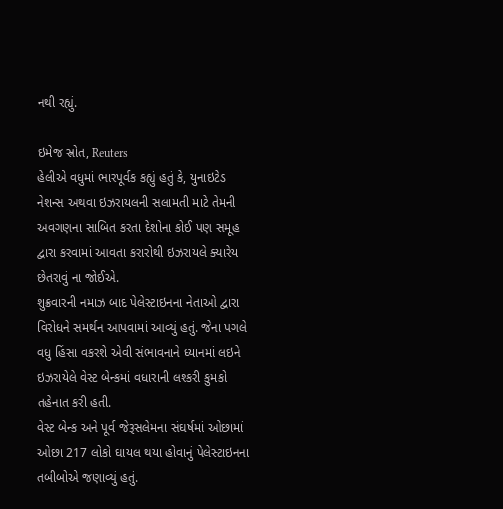નથી રહ્યું.

ઇમેજ સ્રોત, Reuters
હેલીએ વધુમાં ભારપૂર્વક કહ્યું હતું કે, યુનાઇટેડ નેશન્સ અથવા ઇઝરાયલની સલામતી માટે તેમની અવગણના સાબિત કરતા દેશોના કોઈ પણ સમૂહ દ્વારા કરવામાં આવતા કરારોથી ઇઝરાયલે ક્યારેય છેતરાવું ના જોઈએ.
શુક્રવારની નમાઝ બાદ પેલેસ્ટાઇનના નેતાઓ દ્વારા વિરોધને સમર્થન આપવામાં આવ્યું હતું. જેના પગલે વધુ હિંસા વકરશે એવી સંભાવનાને ધ્યાનમાં લઇને ઇઝરાયેલે વેસ્ટ બેન્કમાં વધારાની લશ્કરી કુમકો તહેનાત કરી હતી.
વેસ્ટ બેન્ક અને પૂર્વ જેરૂસલેમના સંઘર્ષમાં ઓછામાં ઓછા 217 લોકો ઘાયલ થયા હોવાનું પેલેસ્ટાઇનના તબીબોએ જણાવ્યું હતું.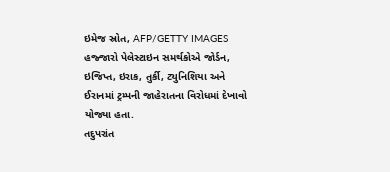ઇમેજ સ્રોત, AFP/GETTY IMAGES
હજ્જારો પેલેસ્ટાઇન સમર્થકોએ જોર્ડન, ઇજિપ્ત, ઇરાક, તુર્કી, ટ્યુનિશિયા અને ઈરાનમાં ટ્રમ્પની જાહેરાતના વિરોધમાં દેખાવો યોજ્યા હતા.
તદુપરાંત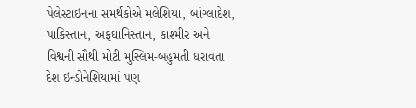પેલેસ્ટાઇનના સમર્થકોએ મલેશિયા, બાંગ્લાદેશ, પાકિસ્તાન, અફઘાનિસ્તાન, કાશ્મીર અને વિશ્વની સૌથી મોટી મુસ્લિમ-બહુમતી ધરાવતા દેશ ઇન્ડોનેશિયામાં પણ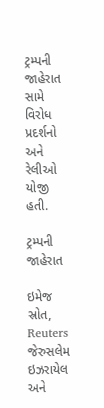ટ્રમ્પની જાહેરાત સામે વિરોધ પ્રદર્શનો અને રેલીઓ યોજી હતી.

ટ્રમ્પની જાહેરાત

ઇમેજ સ્રોત, Reuters
જેરુસલેમ ઇઝરાયેલ અને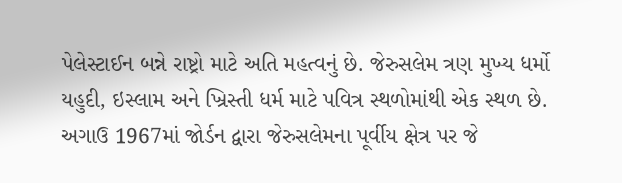પેલેસ્ટાઈન બન્ને રાષ્ટ્રો માટે અતિ મહત્વનું છે. જેરુસલેમ ત્રણ મુખ્ય ધર્મો યહુદી, ઇસ્લામ અને ખ્રિસ્તી ધર્મ માટે પવિત્ર સ્થળોમાંથી એક સ્થળ છે.
અગાઉ 1967માં જોર્ડન દ્વારા જેરુસલેમના પૂર્વીય ક્ષેત્ર પર જે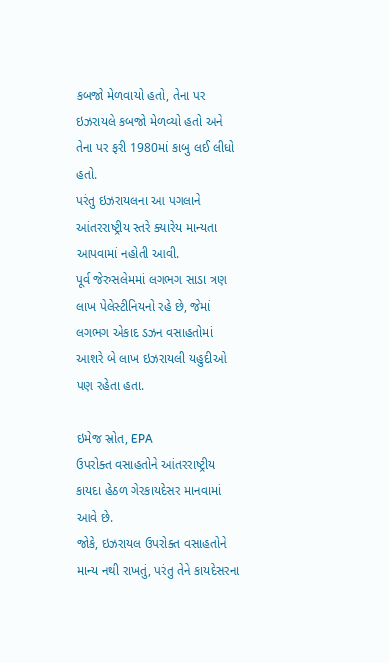કબજો મેળવાયો હતો, તેના પર ઇઝરાયલે કબજો મેળવ્યો હતો અને તેના પર ફરી 1980માં કાબુ લઈ લીધો હતો.
પરંતુ ઇઝરાયલના આ પગલાને આંતરરાષ્ટ્રીય સ્તરે ક્યારેય માન્યતા આપવામાં નહોતી આવી.
પૂર્વ જેરુસલેમમાં લગભગ સાડા ત્રણ લાખ પેલેસ્ટીનિયનો રહે છે, જેમાં લગભગ એકાદ ડઝન વસાહતોમાં આશરે બે લાખ ઇઝરાયલી યહુદીઓ પણ રહેતા હતા.

ઇમેજ સ્રોત, EPA
ઉપરોક્ત વસાહતોને આંતરરાષ્ટ્રીય કાયદા હેઠળ ગેરકાયદેસર માનવામાં આવે છે.
જોકે, ઇઝરાયલ ઉપરોક્ત વસાહતોને માન્ય નથી રાખતું, પરંતુ તેને કાયદેસરના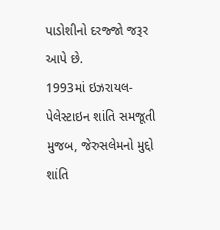પાડોશીનો દરજ્જો જરૂર આપે છે.
1993માં ઇઝરાયલ-પેલેસ્ટાઇન શાંતિ સમજૂતી મુજબ, જેરુસલેમનો મુદ્દો શાંતિ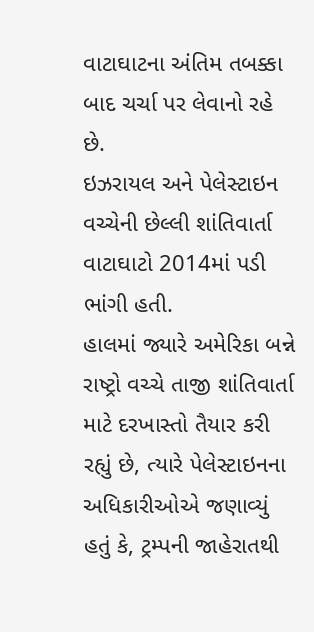વાટાઘાટના અંતિમ તબક્કા બાદ ચર્ચા પર લેવાનો રહે છે.
ઇઝરાયલ અને પેલેસ્ટાઇન વચ્ચેની છેલ્લી શાંતિવાર્તા વાટાઘાટો 2014માં પડી ભાંગી હતી.
હાલમાં જ્યારે અમેરિકા બન્ને રાષ્ટ્રો વચ્ચે તાજી શાંતિવાર્તા માટે દરખાસ્તો તૈયાર કરી રહ્યું છે, ત્યારે પેલેસ્ટાઇનના અધિકારીઓએ જણાવ્યું હતું કે, ટ્રમ્પની જાહેરાતથી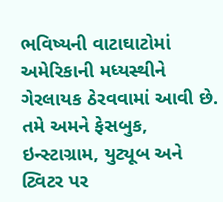ભવિષ્યની વાટાઘાટોમાં અમેરિકાની મધ્યસ્થીને ગેરલાયક ઠેરવવામાં આવી છે.
તમે અમને ફેસબુક, ઇન્સ્ટાગ્રામ, યુટ્યૂબ અને ટ્વિટર પર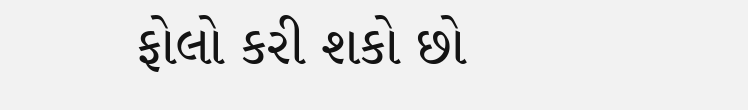ફોલો કરી શકો છો